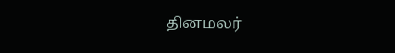தினமலர்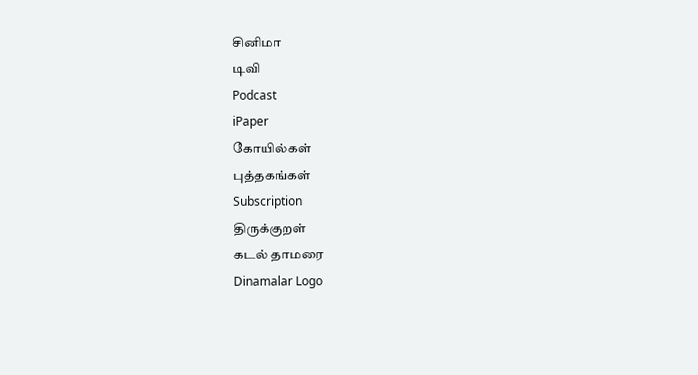சினிமா
டிவி
Podcast
iPaper
கோயில்கள்
புத்தகங்கள்
Subscription
திருக்குறள்
கடல் தாமரை
Dinamalar Logo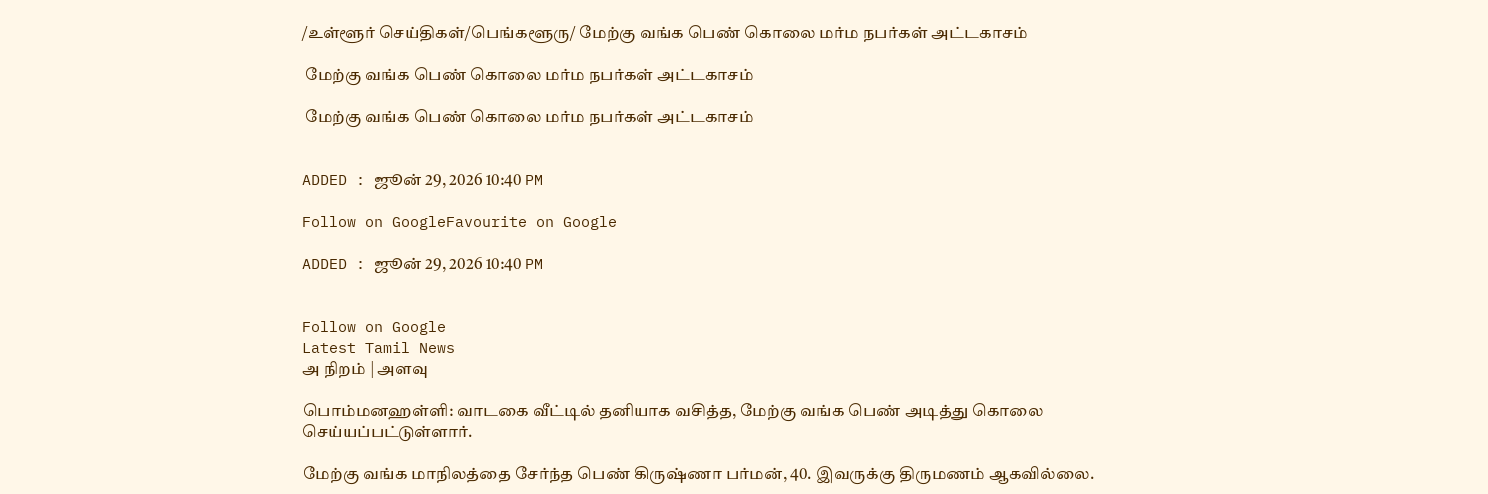/உள்ளூர் செய்திகள்/பெங்களூரு/ மேற்கு வங்க பெண் கொலை மர்ம நபர்கள் அட்டகாசம்

 மேற்கு வங்க பெண் கொலை மர்ம நபர்கள் அட்டகாசம்

 மேற்கு வங்க பெண் கொலை மர்ம நபர்கள் அட்டகாசம்


ADDED : ஜூன் 29, 2026 10:40 PM

Follow on GoogleFavourite on Google

ADDED : ஜூன் 29, 2026 10:40 PM


Follow on Google
Latest Tamil News
அ நிறம் | அளவு

பொம்மனஹள்ளி: வாடகை வீட்டில் தனியாக வசித்த, மேற்கு வங்க பெண் அடித்து கொலை செய்யப்பட்டுள்ளார்.

மேற்கு வங்க மாநிலத்தை சேர்ந்த பெண் கிருஷ்ணா பர்மன், 40. இவருக்கு திருமணம் ஆகவில்லை.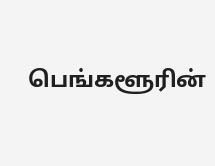பெங்களூரின்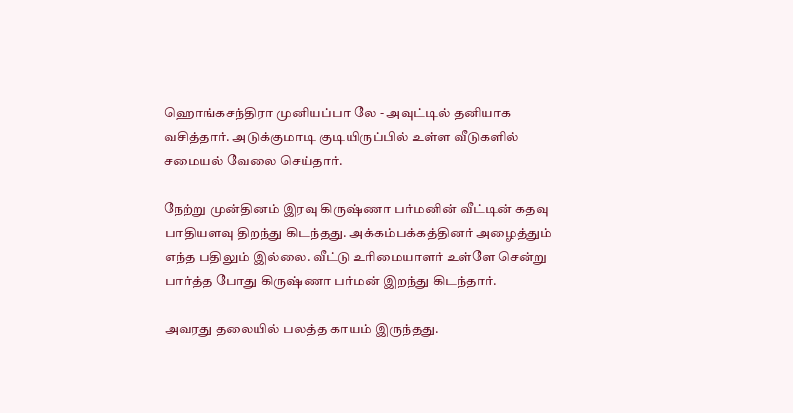ஹொங்கசந்திரா முனியப்பா லே - அவுட்டில் தனியாக வசித்தார். அடுக்குமாடி குடியிருப்பில் உள்ள வீடுகளில் சமையல் வேலை செய்தார்.

நேற்று முன்தினம் இரவு கிருஷ்ணா பர்மனின் வீட்டின் கதவு பாதியளவு திறந்து கிடந்தது. அக்கம்பக்கத்தினர் அழைத்தும் எந்த பதிலும் இல்லை. வீட்டு உரிமையாளர் உள்ளே சென்று பார்த்த போது கிருஷ்ணா பர்மன் இறந்து கிடந்தார்.

அவரது தலையில் பலத்த காயம் இருந்தது.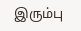இரும்பு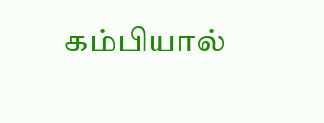கம்பியால்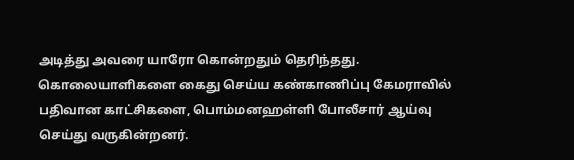அடித்து அவரை யாரோ கொன்றதும் தெரிந்தது. கொலையாளிகளை கைது செய்ய கண்காணிப்பு கேமராவில் பதிவான காட்சிகளை, பொம்மனஹள்ளி போலீசார் ஆய்வு செய்து வருகின்றனர்.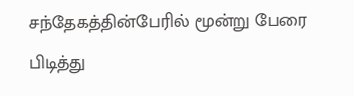சந்தேகத்தின்பேரில் மூன்று பேரை பிடித்து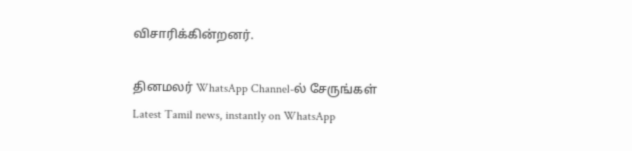விசாரிக்கின்றனர்.

தினமலர் WhatsApp Channel-ல் சேருங்கள்
Latest Tamil news, instantly on WhatsApp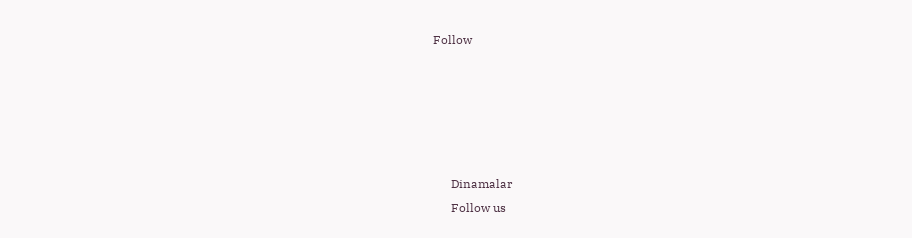Follow





      Dinamalar
      Follow us